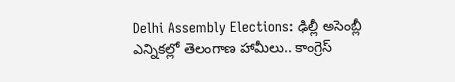Delhi Assembly Elections: ఢిల్లీ అసెంబ్లీ ఎన్నికల్లో తెలంగాణ హామీలు.. కాంగ్రెస్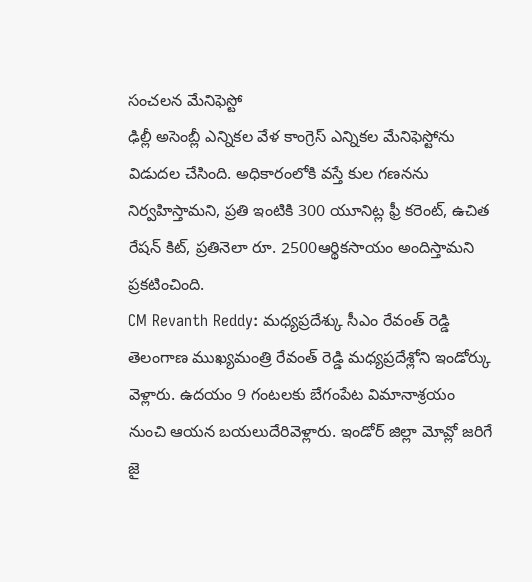సంచలన మేనిఫెస్టో
ఢిల్లీ అసెంబ్లీ ఎన్నికల వేళ కాంగ్రెస్ ఎన్నికల మేనిఫెస్టోను విడుదల చేసింది. అధికారంలోకి వస్తే కుల గణనను నిర్వహిస్తామని, ప్రతి ఇంటికి 300 యూనిట్ల ఫ్రీ కరెంట్, ఉచిత రేషన్ కిట్, ప్రతినెలా రూ. 2500ఆర్థికసాయం అందిస్తామని ప్రకటించింది.
CM Revanth Reddy: మధ్యప్రదేశ్కు సీఎం రేవంత్ రెడ్డి
తెలంగాణ ముఖ్యమంత్రి రేవంత్ రెడ్డి మధ్యప్రదేశ్లోని ఇండోర్కు వెళ్లారు. ఉదయం 9 గంటలకు బేగంపేట విమానాశ్రయం నుంచి ఆయన బయలుదేరివెళ్లారు. ఇండోర్ జిల్లా మోవ్లో జరిగే జై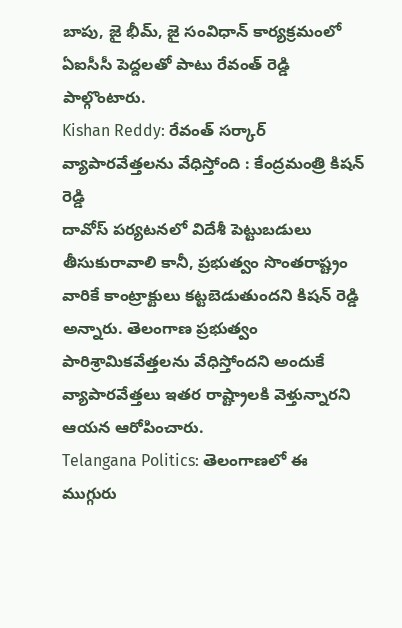బాపు, జై భీమ్, జై సంవిధాన్ కార్యక్రమంలో ఏఐసీసీ పెద్దలతో పాటు రేవంత్ రెడ్డి పాల్గొంటారు.
Kishan Reddy: రేవంత్ సర్కార్ వ్యాపారవేత్తలను వేధిస్తోంది : కేంద్రమంత్రి కిషన్ రెడ్డి
దావోస్ పర్యటనలో విదేశీ పెట్టుబడులు తీసుకురావాలి కానీ, ప్రభుత్వం సొంతరాష్ట్రం వారికే కాంట్రాక్టులు కట్టబెడుతుందని కిషన్ రెడ్డి అన్నారు. తెలంగాణ ప్రభుత్వం పారిశ్రామికవేత్తలను వేధిస్తోందని అందుకే వ్యాపారవేత్తలు ఇతర రాష్ట్రాలకి వెళ్తున్నారని ఆయన ఆరోపించారు.
Telangana Politics: తెలంగాణలో ఈ ముగ్గురు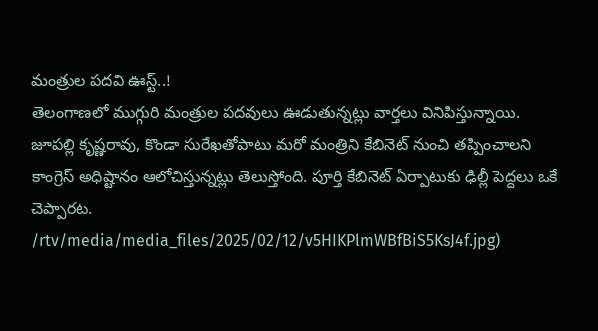మంత్రుల పదవి ఊస్ట్..!
తెలంగాణలో ముగ్గురి మంత్రుల పదవులు ఊడుతున్నట్లు వార్తలు వినిపిస్తున్నాయి. జూపల్లి కృష్ణరావు, కొండా సురేఖతోపాటు మరో మంత్రిని కేబినెట్ నుంచి తప్పించాలని కాంగ్రెస్ అధిష్టానం ఆలోచిస్తున్నట్లు తెలుస్తోంది. పూర్తి కేబినెట్ ఏర్పాటుకు ఢిల్లీ పెద్దలు ఒకే చెప్పారట.
/rtv/media/media_files/2025/02/12/v5HIKPlmWBfBiS5KsJ4f.jpg)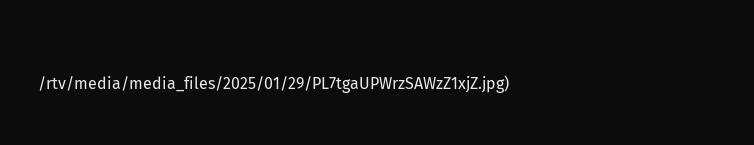/rtv/media/media_files/2025/01/29/PL7tgaUPWrzSAWzZ1xjZ.jpg)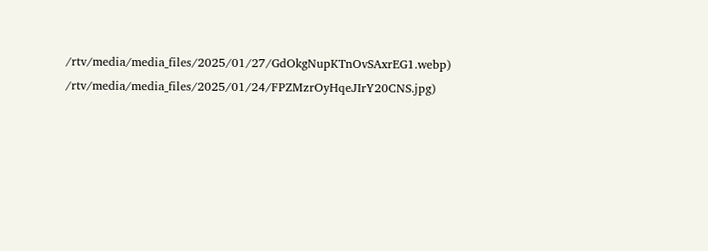/rtv/media/media_files/2025/01/27/GdOkgNupKTnOvSAxrEG1.webp)
/rtv/media/media_files/2025/01/24/FPZMzrOyHqeJIrY20CNS.jpg)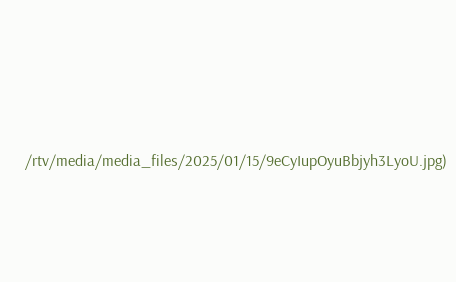/rtv/media/media_files/2025/01/15/9eCyIupOyuBbjyh3LyoU.jpg)